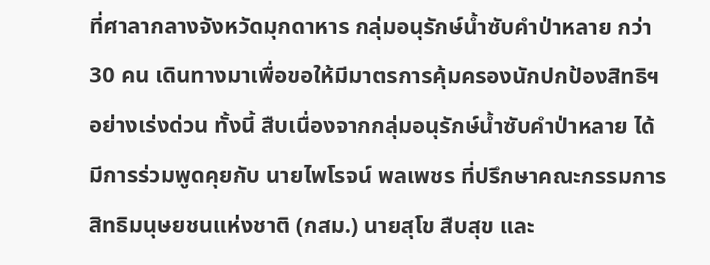ที่ศาลากลางจังหวัดมุกดาหาร กลุ่มอนุรักษ์น้ำซับคำป่าหลาย กว่า 30 คน เดินทางมาเพื่อขอให้มีมาตรการคุ้มครองนักปกป้องสิทธิฯอย่างเร่งด่วน ทั้งนี้ สืบเนื่องจากกลุ่มอนุรักษ์น้ำซับคำป่าหลาย ได้มีการร่วมพูดคุยกับ นายไพโรจน์ พลเพชร ที่ปรึกษาคณะกรรมการสิทธิมนุษยชนแห่งชาติ (กสม.) นายสุโข สืบสุข และ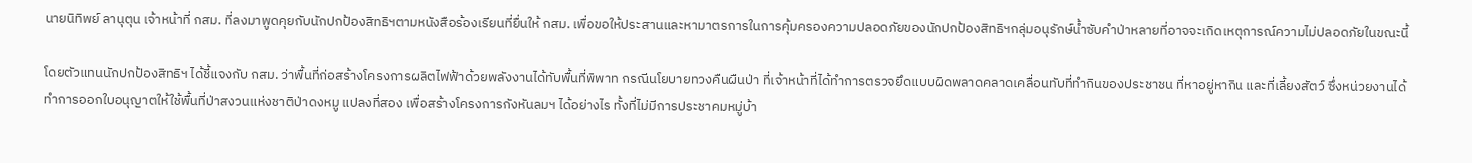นายนิทิพย์ ลานุตุน เจ้าหน้าที่ กสม. ที่ลงมาพูดคุยกับนักปกป้องสิทธิฯตามหนังสือร้องเรียนที่ยื่นให้ กสม. เพื่อขอให้ประสานและหามาตรการในการคุ้มครองความปลอดภัยของนักปกป้องสิทธิฯกลุ่มอนุรักษ์น้ำซับคำป่าหลายที่อาจจะเกิดเหตุการณ์ความไม่ปลอดภัยในขณะนี้

โดยตัวแทนนักปกป้องสิทธิฯ ได้ชี้แจงกับ กสม. ว่าพื้นที่ก่อสร้างโครงการผลิตไฟฟ้าด้วยพลังงานได้ทับพื้นที่พิพาท กรณีนโยบายทวงคืนผืนป่า ที่เจ้าหน้าที่ได้ทำการตรวจยึดแบบผิดพลาดคลาดเคลื่อนทับที่ทำกินของประชาชน ที่หาอยู่หากิน และที่เลี้ยงสัตว์ ซึ่งหน่วยงานได้ทำการออกใบอนุญาตให้ใช้พื้นที่ป่าสงวนแห่งชาติป่าดงหมู แปลงที่สอง เพื่อสร้างโครงการกังหันลมฯ ได้อย่างไร ทั้งที่ไม่มีการประชาคมหมู่บ้า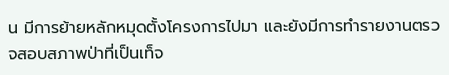น มีการย้ายหลักหมุดตั้งโครงการไปมา และยังมีการทำรายงานตรวจสอบสภาพป่าที่เป็นเท็จ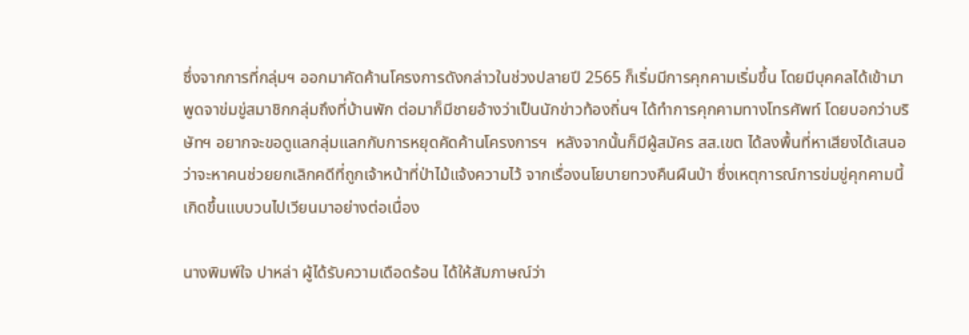ซึ่งจากการที่กลุ่มฯ ออกมาคัดค้านโครงการดังกล่าวในช่วงปลายปี 2565 ก็เริ่มมีการคุกคามเริ่มขึ้น โดยมีบุคคลได้เข้ามาพูดจาข่มขู่สมาชิกกลุ่มถึงที่บ้านพัก ต่อมาก็มีชายอ้างว่าเป็นนักข่าวท้องถิ่นฯ ได้ทำการคุกคามทางโทรศัพท์ โดยบอกว่าบริษัทฯ อยากจะขอดูแลกลุ่มแลกกับการหยุดคัดค้านโครงการฯ  หลังจากนั้นก็มีผู้สมัคร สส.เขต ได้ลงพื้นที่หาเสียงได้เสนอว่าจะหาคนช่วยยกเลิกคดีที่ถูกเจ้าหน้าที่ป่าไม้แจ้งความไว้ จากเรื่องนโยบายทวงคืนผืนป่า ซึ่งเหตุการณ์การข่มขู่คุกคามนี้เกิดขึ้นแบบวนไปเวียนมาอย่างต่อเนื่อง

นางพิมพ์ใจ ปาหล่า ผู้ได้รับความเดือดร้อน ได้ให้สัมภาษณ์ว่า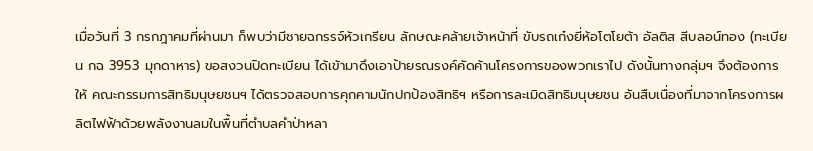เมื่อวันที่ 3 กรกฎาคมที่ผ่านมา ก็พบว่ามีชายฉกรรจ์หัวเกรียน ลักษณะคล้ายเจ้าหน้าที่ ขับรถเก๋งยี่ห้อโตโยต้า อัลติส สีบลอน์ทอง (ทะเบียน กฉ 3953 มุกดาหาร) ขอสงวนปิดทะเบียน ได้เข้ามาดึงเอาป้ายรณรงค์คัดค้านโครงการของพวกเราไป ดังนั้นทางกลุ่มฯ จึงต้องการให้ คณะกรรมการสิทธิมนุษยชนฯ ได้ตรวจสอบการคุกคามนักปกป้องสิทธิฯ หรือการละเมิดสิทธิมนุษยชน อันสืบเนื่องที่มาจากโครงการผลิตไฟฟ้าด้วยพลังงานลมในพื้นที่ตำบลคำป่าหลา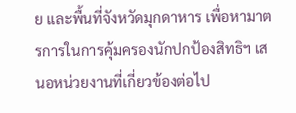ย และพื้นที่จังหวัดมุกดาหาร เพื่อหามาตรการในการคุ้มครองนักปกป้องสิทธิฯ เสนอหน่วยงานที่เกี่ยวข้องต่อไป